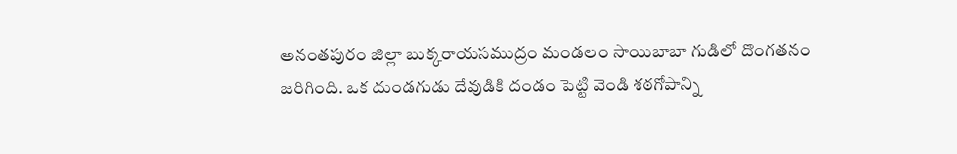అనంతపురం జిల్లా బుక్కరాయసముద్రం మండలం సాయిబాబా గుడిలో దొంగతనం జరిగింది. ఒక దుండగుడు దేవుడికి దండం పెట్టి వెండి శఠగోపాన్ని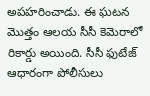అపహరించాడు. ఈ ఘటన మొత్తం ఆలయ సీసీ కెమెరాలో రికార్డు అయింది. సీసీ ఫుటేజ్ ఆధారంగా పోలీసులు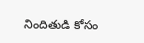నిందితుడి కోసం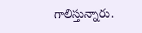గాలిస్తున్నారు.